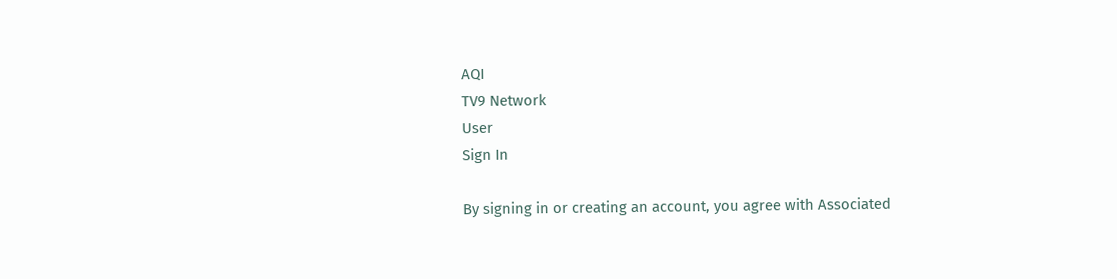AQI
TV9 Network
User
Sign In

By signing in or creating an account, you agree with Associated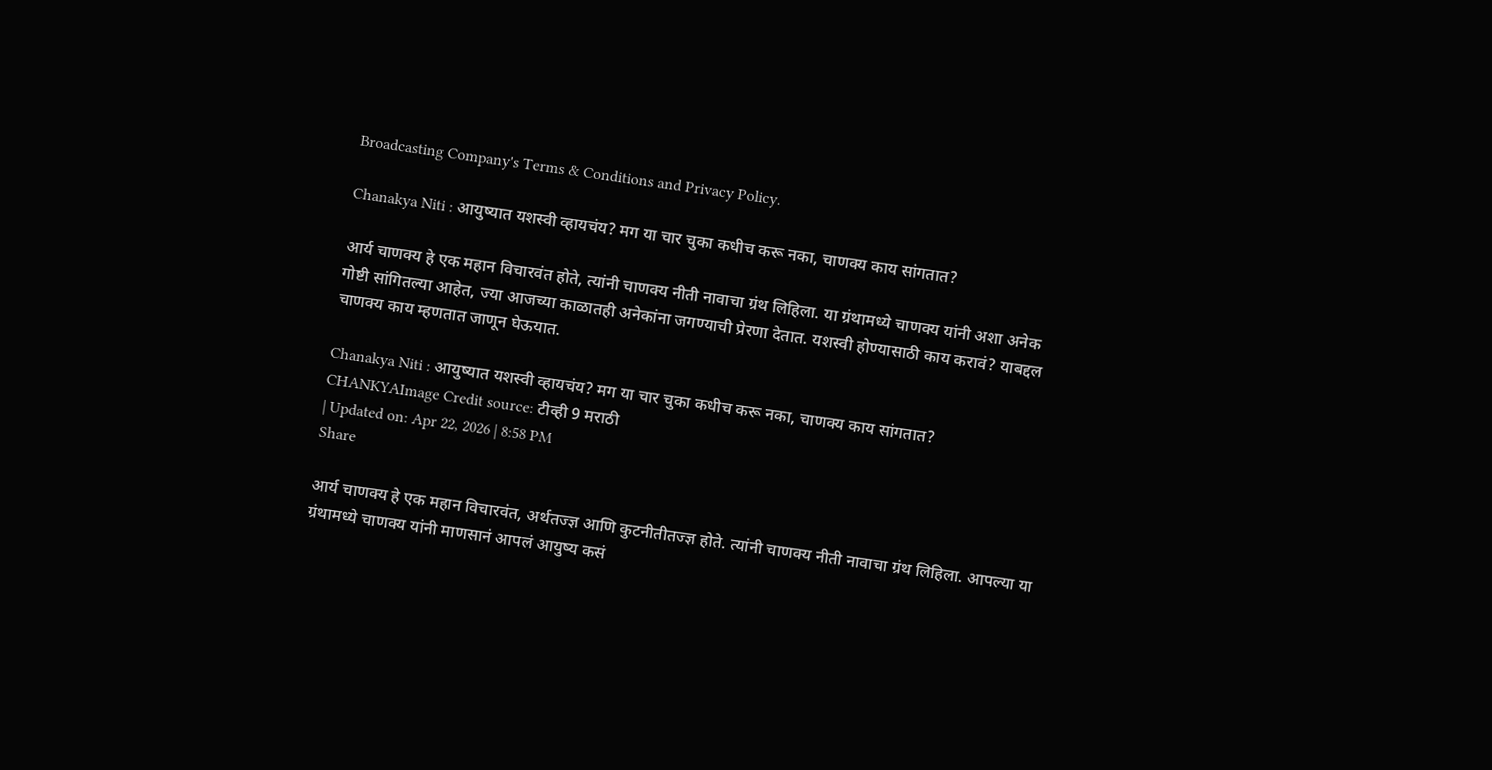Broadcasting Company's Terms & Conditions and Privacy Policy.

Chanakya Niti : आयुष्यात यशस्वी व्हायचंय? मग या चार चुका कधीच करू नका, चाणक्य काय सांगतात?

आर्य चाणक्य हे एक महान विचारवंत होते, त्यांनी चाणक्य नीती नावाचा ग्रंथ लिहिला. या ग्रंथामध्ये चाणक्य यांनी अशा अनेक गोष्टी सांगितल्या आहेत, ज्या आजच्या काळातही अनेकांना जगण्याची प्रेरणा देतात. यशस्वी होण्यासाठी काय करावं? याबद्दल चाणक्य काय म्हणतात जाणून घेऊयात.

Chanakya Niti : आयुष्यात यशस्वी व्हायचंय? मग या चार चुका कधीच करू नका, चाणक्य काय सांगतात?
CHANKYAImage Credit source: टीव्ही 9 मराठी
| Updated on: Apr 22, 2026 | 8:58 PM
Share

आर्य चाणक्य हे एक महान विचारवंत, अर्थतज्ज्ञ आणि कुटनीतीतज्ज्ञ होते. त्यांनी चाणक्य नीती नावाचा ग्रंथ लिहिला. आपल्या या ग्रंथामध्ये चाणक्य यांनी माणसानं आपलं आयुष्य कसं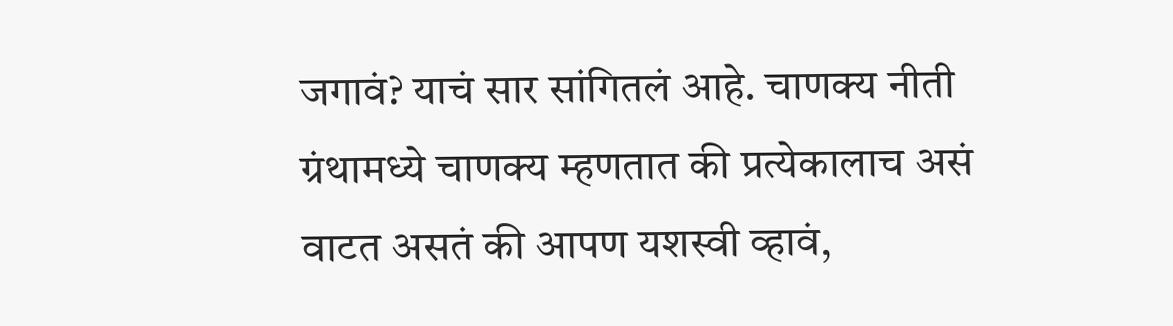जगावं? याचं सार सांगितलं आहे. चाणक्य नीती ग्रंथामध्ये चाणक्य म्हणतात की प्रत्येकालाच असं वाटत असतं की आपण यशस्वी व्हावं,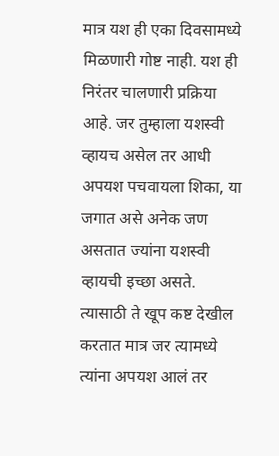मात्र यश ही एका दिवसामध्ये मिळणारी गोष्ट नाही. यश ही निरंतर चालणारी प्रक्रिया आहे. जर तुम्हाला यशस्वी व्हायच असेल तर आधी अपयश पचवायला शिका, या जगात असे अनेक जण असतात ज्यांना यशस्वी व्हायची इच्छा असते. त्यासाठी ते खूप कष्ट देखील करतात मात्र जर त्यामध्ये त्यांना अपयश आलं तर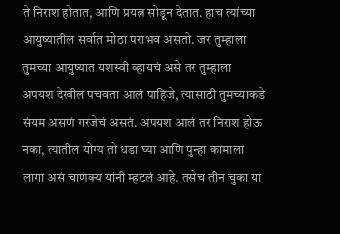ते निराश होतात, आणि प्रयत्न सोडून देतात. हाच त्यांच्या आयुष्यातील सर्वात मोठा पराभव असतो. जर तुम्हाला तुमच्या आयुष्यात यशस्वी व्हायचं असे तर तुम्हाला अपयश देखील पचवता आलं पाहिजे, त्यासाठी तुमच्याकडे संयम असणं गरजेचं असतं. अपयश आलं तर निराश होऊ नका, त्यातील योग्य तो धडा घ्या आणि पुन्हा कामाला लागा असं चाणक्य यांनी म्हटलं आहे. तसेच तीन चुका या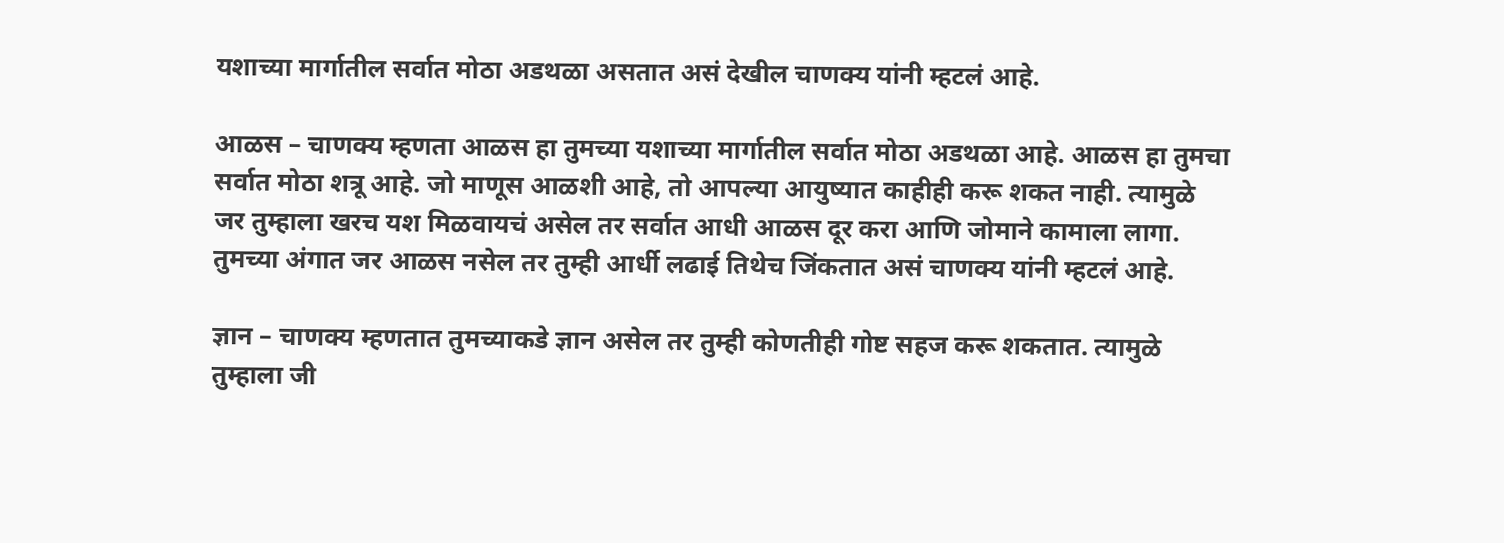यशाच्या मार्गातील सर्वात मोठा अडथळा असतात असं देखील चाणक्य यांनी म्हटलं आहे.

आळस – चाणक्य म्हणता आळस हा तुमच्या यशाच्या मार्गातील सर्वात मोठा अडथळा आहे. आळस हा तुमचा सर्वात मोठा शत्रू आहे. जो माणूस आळशी आहे, तो आपल्या आयुष्यात काहीही करू शकत नाही. त्यामुळे जर तुम्हाला खरच यश मिळवायचं असेल तर सर्वात आधी आळस दूर करा आणि जोमाने कामाला लागा. तुमच्या अंगात जर आळस नसेल तर तुम्ही आर्धी लढाई तिथेच जिंकतात असं चाणक्य यांनी म्हटलं आहे.

ज्ञान – चाणक्य म्हणतात तुमच्याकडे ज्ञान असेल तर तुम्ही कोणतीही गोष्ट सहज करू शकतात. त्यामुळे तुम्हाला जी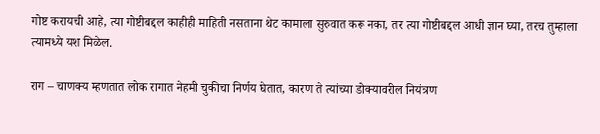गोष्ट करायची आहे, त्या गोष्टीबद्दल काहीही माहिती नसताना थेट कामाला सुरुवात करू नका, तर त्या गोष्टीबद्दल आधी ज्ञान घ्या, तरच तुम्हाला त्यामध्ये यश मिळेल.

राग – चाणक्य म्हणतात लोक रागात नेहमी चुकीचा निर्णय घेतात, कारण ते त्यांच्या डोक्यावरील नियंत्रण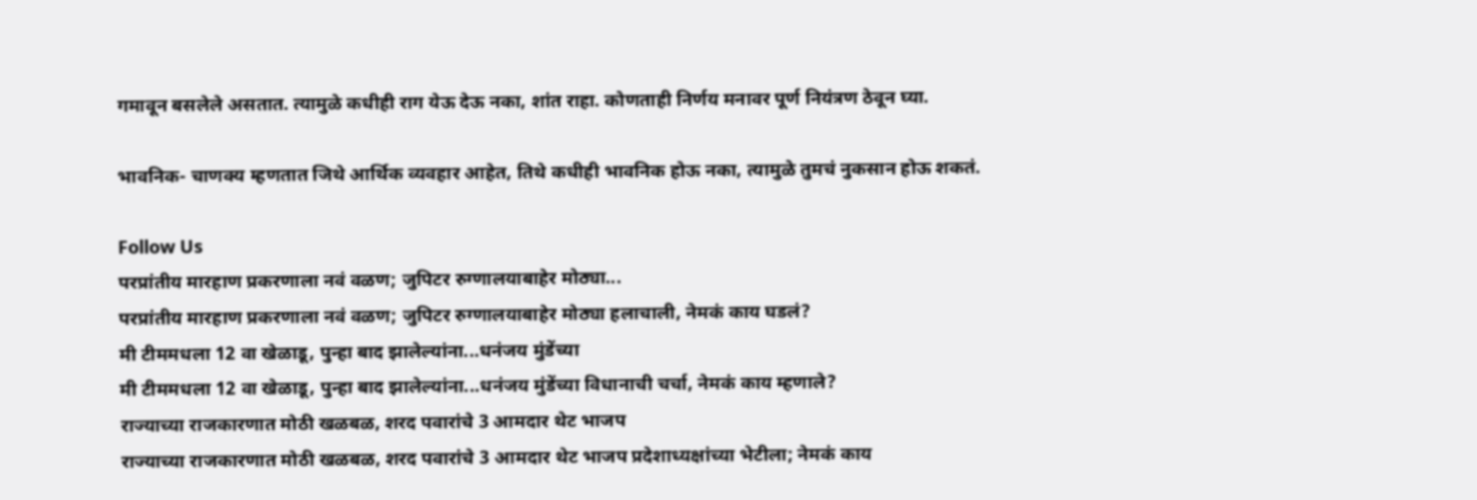गमावून बसलेले असतात. त्यामुळे कधीही राग येऊ देऊ नका, शांत राहा. कोणताही निर्णय मनावर पूर्ण नियंत्रण ठेवून घ्या.

भावनिक- चाणक्य म्हणतात जिथे आर्थिक व्यवहार आहेत, तिथे कधीही भावनिक होऊ नका, त्यामुळे तुमचं नुकसान होऊ शकतं.

Follow Us
परप्रांतीय मारहाण प्रकरणाला नवं वळण; जुपिटर रुग्णालयाबाहेर मोठ्या...
परप्रांतीय मारहाण प्रकरणाला नवं वळण; जुपिटर रुग्णालयाबाहेर मोठ्या हलाचाली, नेमकं काय घडलं?
मी टीममधला 12 वा खेळाडू, पुन्हा बाद झालेल्यांना...धनंजय मुंडेंच्या
मी टीममधला 12 वा खेळाडू, पुन्हा बाद झालेल्यांना...धनंजय मुंडेंच्या विधानाची चर्चा, नेमकं काय म्हणाले?
राज्याच्या राजकारणात मोठी खळबळ, शरद पवारांचे 3 आमदार थेट भाजप
राज्याच्या राजकारणात मोठी खळबळ, शरद पवारांचे 3 आमदार थेट भाजप प्रदेशाध्यक्षांच्या भेटीला; नेमकं काय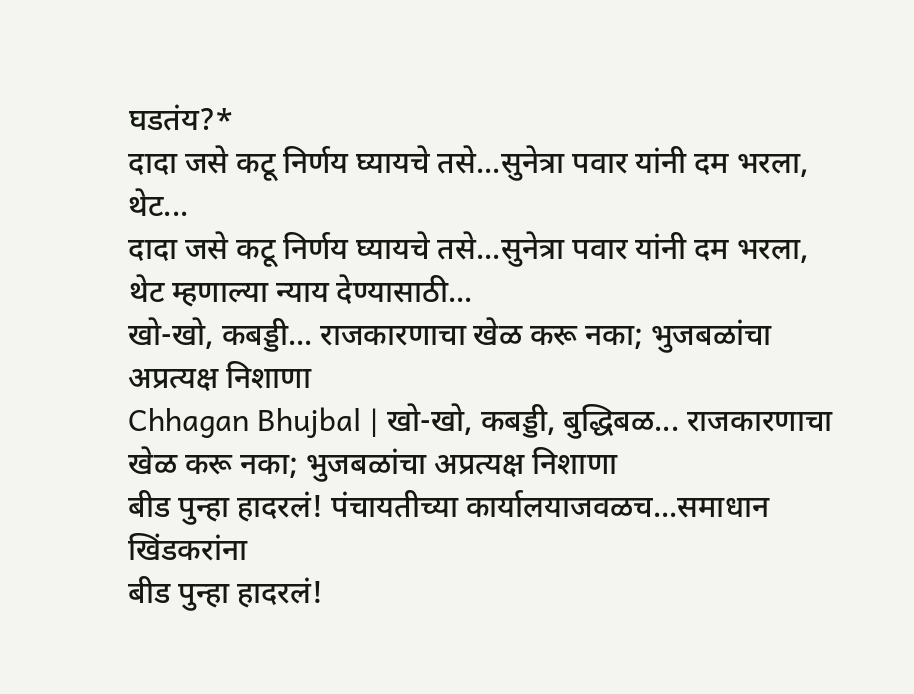घडतंय?*
दादा जसे कटू निर्णय घ्यायचे तसे...सुनेत्रा पवार यांनी दम भरला, थेट...
दादा जसे कटू निर्णय घ्यायचे तसे...सुनेत्रा पवार यांनी दम भरला, थेट म्हणाल्या न्याय देण्यासाठी...
खो-खो, कबड्डी... राजकारणाचा खेळ करू नका; भुजबळांचा अप्रत्यक्ष निशाणा
Chhagan Bhujbal | खो-खो, कबड्डी, बुद्धिबळ... राजकारणाचा खेळ करू नका; भुजबळांचा अप्रत्यक्ष निशाणा
बीड पुन्हा हादरलं! पंचायतीच्या कार्यालयाजवळच...समाधान खिंडकरांना
बीड पुन्हा हादरलं!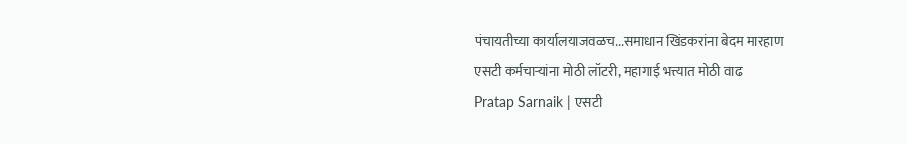पंचायतीच्या कार्यालयाजवळच...समाधान खिंडकरांना बेदम मारहाण
एसटी कर्मचाऱ्यांना मोठी लॉटरी, महागाई भत्त्यात मोठी वाढ
Pratap Sarnaik | एसटी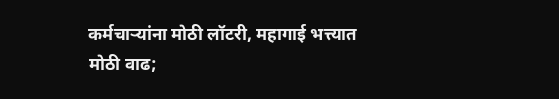कर्मचाऱ्यांना मोठी लॉटरी, महागाई भत्त्यात मोठी वाढ;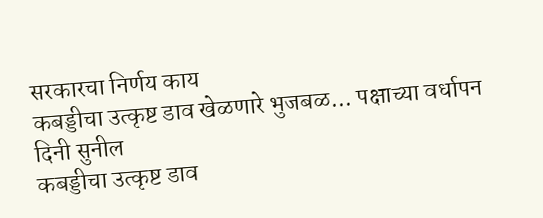सरकारचा निर्णय काय
कबड्डीचा उत्कृष्ट डाव खेळणारे भुजबळ... पक्षाच्या वर्धापन दिनी सुनील
कबड्डीचा उत्कृष्ट डाव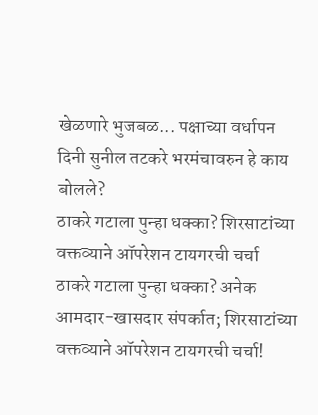खेळणारे भुजबळ... पक्षाच्या वर्धापन दिनी सुनील तटकरे भरमंचावरुन हे काय बोलले?
ठाकरे गटाला पुन्हा धक्का? शिरसाटांच्या वक्तव्याने ऑपरेशन टायगरची चर्चा
ठाकरे गटाला पुन्हा धक्का? अनेक आमदार-खासदार संपर्कात; शिरसाटांच्या वक्तव्याने ऑपरेशन टायगरची चर्चा!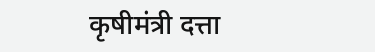कृषीमंत्री दत्ता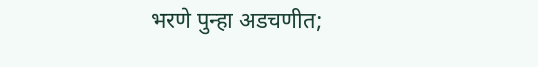भरणे पुन्हा अडचणीत;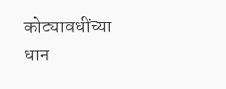कोट्यावधींच्या धान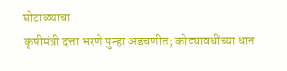घोटाळ्याचा
कृषीमंत्री दत्ता भरणे पुन्हा अडचणीत; कोट्यावधींच्या धान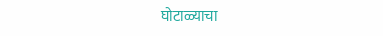घोटाळ्याचा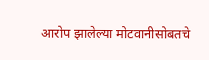आरोप झालेल्या मोटवानीसोबतचे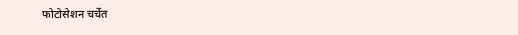फोटोसेशन चर्चेत